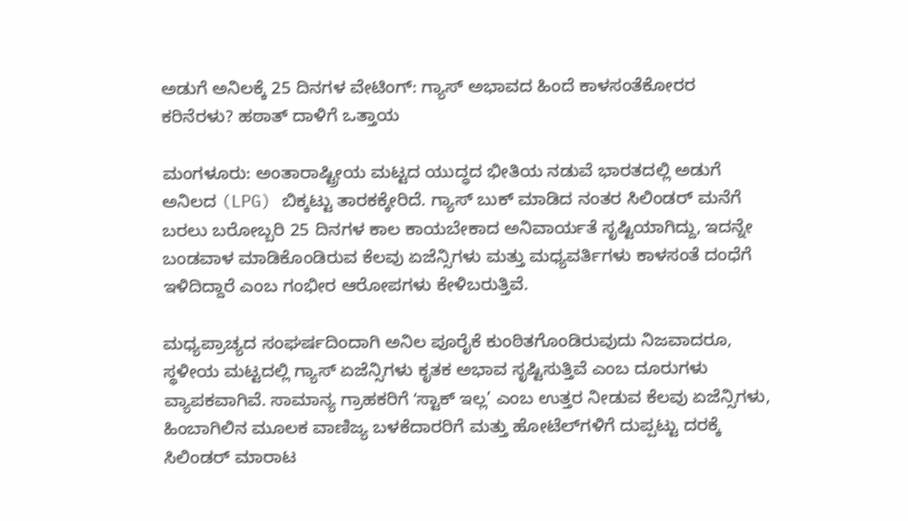ಅಡುಗೆ ಅನಿಲಕ್ಕೆ 25 ದಿನಗಳ ವೇಟಿಂಗ್: ಗ್ಯಾಸ್‌ ಅಭಾವದ ಹಿಂದೆ ಕಾಳಸಂತೆಕೋರರ ಕರಿನೆರಳು? ಹಠಾತ್ ದಾಳಿಗೆ ಒತ್ತಾಯ

ಮಂಗಳೂರು: ಅಂತಾರಾಷ್ಟ್ರೀಯ ಮಟ್ಟದ ಯುದ್ಧದ ಭೀತಿಯ ನಡುವೆ ಭಾರತದಲ್ಲಿ ಅಡುಗೆ ಅನಿಲದ (LPG) ಬಿಕ್ಕಟ್ಟು ತಾರಕಕ್ಕೇರಿದೆ. ಗ್ಯಾಸ್ ಬುಕ್ ಮಾಡಿದ ನಂತರ ಸಿಲಿಂಡರ್ ಮನೆಗೆ ಬರಲು ಬರೋಬ್ಬರಿ 25 ದಿನಗಳ ಕಾಲ ಕಾಯಬೇಕಾದ ಅನಿವಾರ್ಯತೆ ಸೃಷ್ಟಿಯಾಗಿದ್ದು, ಇದನ್ನೇ ಬಂಡವಾಳ ಮಾಡಿಕೊಂಡಿರುವ ಕೆಲವು ಏಜೆನ್ಸಿಗಳು ಮತ್ತು ಮಧ್ಯವರ್ತಿಗಳು ಕಾಳಸಂತೆ ದಂಧೆಗೆ ಇಳಿದಿದ್ದಾರೆ ಎಂಬ ಗಂಭೀರ ಆರೋಪಗಳು ಕೇಳಿಬರುತ್ತಿವೆ.

ಮಧ್ಯಪ್ರಾಚ್ಯದ ಸಂಘರ್ಷದಿಂದಾಗಿ ಅನಿಲ ಪೂರೈಕೆ ಕುಂಠಿತಗೊಂಡಿರುವುದು ನಿಜವಾದರೂ, ಸ್ಥಳೀಯ ಮಟ್ಟದಲ್ಲಿ ಗ್ಯಾಸ್ ಏಜೆನ್ಸಿಗಳು ಕೃತಕ ಅಭಾವ ಸೃಷ್ಟಿಸುತ್ತಿವೆ ಎಂಬ ದೂರುಗಳು ವ್ಯಾಪಕವಾಗಿವೆ. ಸಾಮಾನ್ಯ ಗ್ರಾಹಕರಿಗೆ ʻಸ್ಟಾಕ್ ಇಲ್ಲ’ ಎಂಬ ಉತ್ತರ ನೀಡುವ ಕೆಲವು ಏಜೆನ್ಸಿಗಳು, ಹಿಂಬಾಗಿಲಿನ ಮೂಲಕ ವಾಣಿಜ್ಯ ಬಳಕೆದಾರರಿಗೆ ಮತ್ತು ಹೋಟೆಲ್‌ಗಳಿಗೆ ದುಪ್ಪಟ್ಟು ದರಕ್ಕೆ ಸಿಲಿಂಡರ್ ಮಾರಾಟ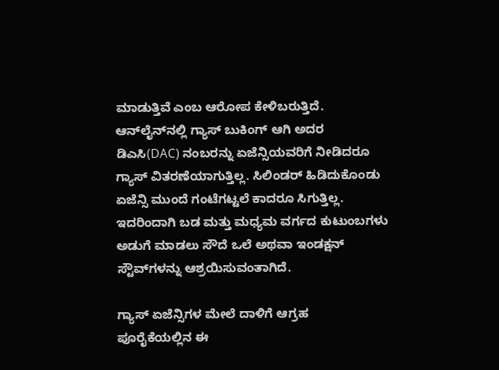ಮಾಡುತ್ತಿವೆ ಎಂಬ ಆರೋಪ ಕೇಳಿಬರುತ್ತಿದೆ. ಆನ್‌ಲೈನ್‌ನಲ್ಲಿ ಗ್ಯಾಸ್‌ ಬುಕಿಂಗ್‌ ಆಗಿ ಅದರ ಡಿಎಸಿ(DAC) ನಂಬರನ್ನು ಏಜೆನ್ಸಿಯವರಿಗೆ ನೀಡಿದರೂ ಗ್ಯಾಸ್‌ ವಿತರಣೆಯಾಗುತ್ತಿಲ್ಲ. ಸಿಲಿಂಡರ್‌ ಹಿಡಿದುಕೊಂಡು ಏಜೆನ್ಸಿ ಮುಂದೆ ಗಂಟೆಗಟ್ಟಲೆ ಕಾದರೂ ಸಿಗುತ್ತಿಲ್ಲ. ಇದರಿಂದಾಗಿ ಬಡ ಮತ್ತು ಮಧ್ಯಮ ವರ್ಗದ ಕುಟುಂಬಗಳು ಅಡುಗೆ ಮಾಡಲು ಸೌದೆ ಒಲೆ ಅಥವಾ ಇಂಡಕ್ಷನ್ ಸ್ಟೌವ್‌ಗಳನ್ನು ಆಶ್ರಯಿಸುವಂತಾಗಿದೆ.

ಗ್ಯಾಸ್ ಏಜೆನ್ಸಿಗಳ ಮೇಲೆ ದಾಳಿಗೆ ಆಗ್ರಹ
ಪೂರೈಕೆಯಲ್ಲಿನ ಈ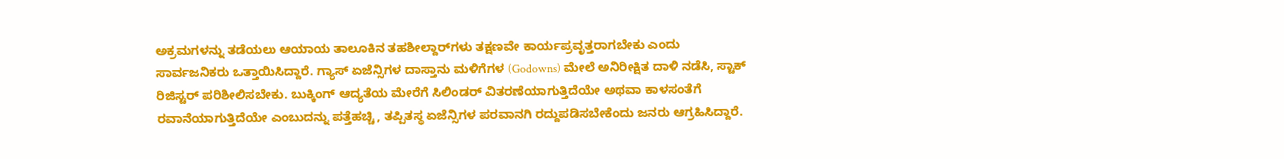ಅಕ್ರಮಗಳನ್ನು ತಡೆಯಲು ಆಯಾಯ ತಾಲೂಕಿನ ತಹಶೀಲ್ದಾರ್‌ಗಳು ತಕ್ಷಣವೇ ಕಾರ್ಯಪ್ರವೃತ್ತರಾಗಬೇಕು ಎಂದು ಸಾರ್ವಜನಿಕರು ಒತ್ತಾಯಿಸಿದ್ದಾರೆ. ಗ್ಯಾಸ್ ಏಜೆನ್ಸಿಗಳ ದಾಸ್ತಾನು ಮಳಿಗೆಗಳ (Godowns) ಮೇಲೆ ಅನಿರೀಕ್ಷಿತ ದಾಳಿ ನಡೆಸಿ, ಸ್ಟಾಕ್ ರಿಜಿಸ್ಟರ್ ಪರಿಶೀಲಿಸಬೇಕು. ಬುಕ್ಕಿಂಗ್ ಆದ್ಯತೆಯ ಮೇರೆಗೆ ಸಿಲಿಂಡರ್ ವಿತರಣೆಯಾಗುತ್ತಿದೆಯೇ ಅಥವಾ ಕಾಳಸಂತೆಗೆ ರವಾನೆಯಾಗುತ್ತಿದೆಯೇ ಎಂಬುದನ್ನು ಪತ್ತೆಹಚ್ಚಿ, ತಪ್ಪಿತಸ್ಥ ಏಜೆನ್ಸಿಗಳ ಪರವಾನಗಿ ರದ್ದುಪಡಿಸಬೇಕೆಂದು ಜನರು ಆಗ್ರಹಿಸಿದ್ದಾರೆ.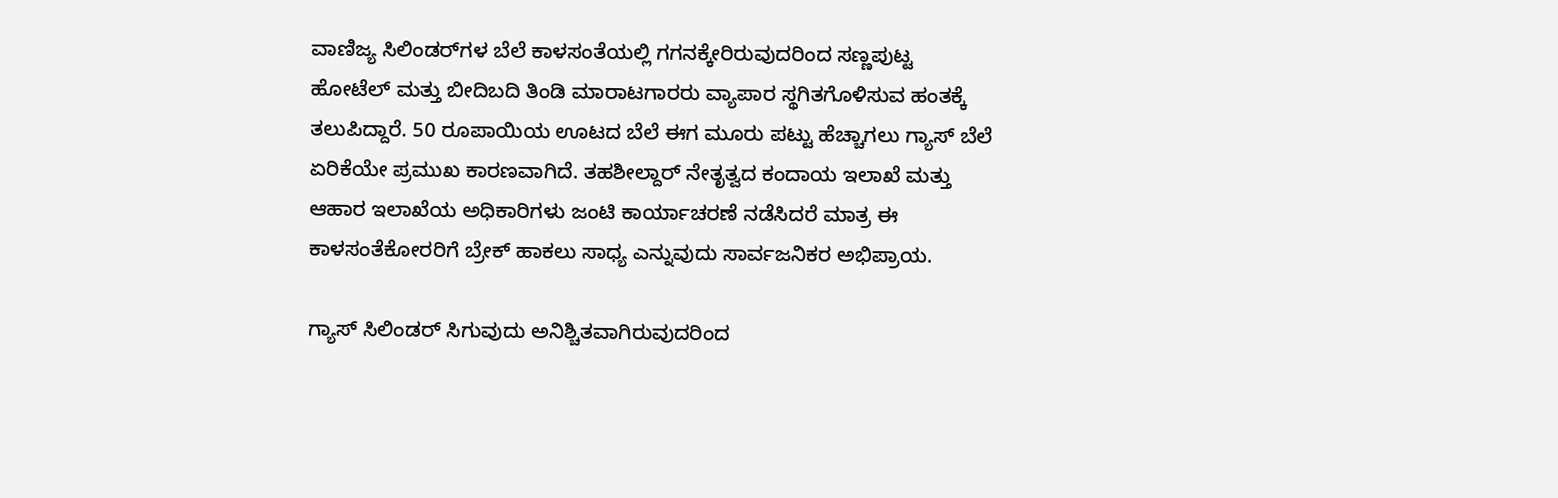ವಾಣಿಜ್ಯ ಸಿಲಿಂಡರ್‌ಗಳ ಬೆಲೆ ಕಾಳಸಂತೆಯಲ್ಲಿ ಗಗನಕ್ಕೇರಿರುವುದರಿಂದ ಸಣ್ಣಪುಟ್ಟ ಹೋಟೆಲ್ ಮತ್ತು ಬೀದಿಬದಿ ತಿಂಡಿ ಮಾರಾಟಗಾರರು ವ್ಯಾಪಾರ ಸ್ಥಗಿತಗೊಳಿಸುವ ಹಂತಕ್ಕೆ ತಲುಪಿದ್ದಾರೆ. 50 ರೂಪಾಯಿಯ ಊಟದ ಬೆಲೆ ಈಗ ಮೂರು ಪಟ್ಟು ಹೆಚ್ಚಾಗಲು ಗ್ಯಾಸ್ ಬೆಲೆ ಏರಿಕೆಯೇ ಪ್ರಮುಖ ಕಾರಣವಾಗಿದೆ. ತಹಶೀಲ್ದಾರ್ ನೇತೃತ್ವದ ಕಂದಾಯ ಇಲಾಖೆ ಮತ್ತು ಆಹಾರ ಇಲಾಖೆಯ ಅಧಿಕಾರಿಗಳು ಜಂಟಿ ಕಾರ್ಯಾಚರಣೆ ನಡೆಸಿದರೆ ಮಾತ್ರ ಈ ಕಾಳಸಂತೆಕೋರರಿಗೆ ಬ್ರೇಕ್ ಹಾಕಲು ಸಾಧ್ಯ ಎನ್ನುವುದು ಸಾರ್ವಜನಿಕರ ಅಭಿಪ್ರಾಯ.

ಗ್ಯಾಸ್ ಸಿಲಿಂಡರ್ ಸಿಗುವುದು ಅನಿಶ್ಚಿತವಾಗಿರುವುದರಿಂದ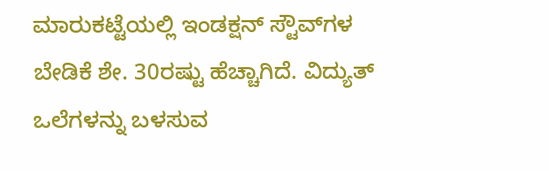ಮಾರುಕಟ್ಟೆಯಲ್ಲಿ ಇಂಡಕ್ಷನ್ ಸ್ಟೌವ್‌ಗಳ ಬೇಡಿಕೆ ಶೇ. 30ರಷ್ಟು ಹೆಚ್ಚಾಗಿದೆ. ವಿದ್ಯುತ್ ಒಲೆಗಳನ್ನು ಬಳಸುವ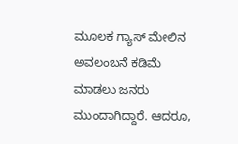ಮೂಲಕ ಗ್ಯಾಸ್ ಮೇಲಿನ ಅವಲಂಬನೆ ಕಡಿಮೆ ಮಾಡಲು ಜನರು ಮುಂದಾಗಿದ್ದಾರೆ. ಆದರೂ,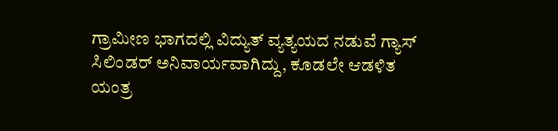ಗ್ರಾಮೀಣ ಭಾಗದಲ್ಲಿ ವಿದ್ಯುತ್ ವ್ಯತ್ಯಯದ ನಡುವೆ ಗ್ಯಾಸ್ ಸಿಲಿಂಡರ್ ಅನಿವಾರ್ಯವಾಗಿದ್ದು, ಕೂಡಲೇ ಆಡಳಿತ ಯಂತ್ರ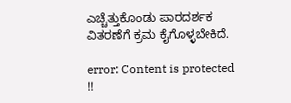ಎಚ್ಚೆತ್ತುಕೊಂಡು ಪಾರದರ್ಶಕ ವಿತರಣೆಗೆ ಕ್ರಮ ಕೈಗೊಳ್ಳಬೇಕಿದೆ.

error: Content is protected !!